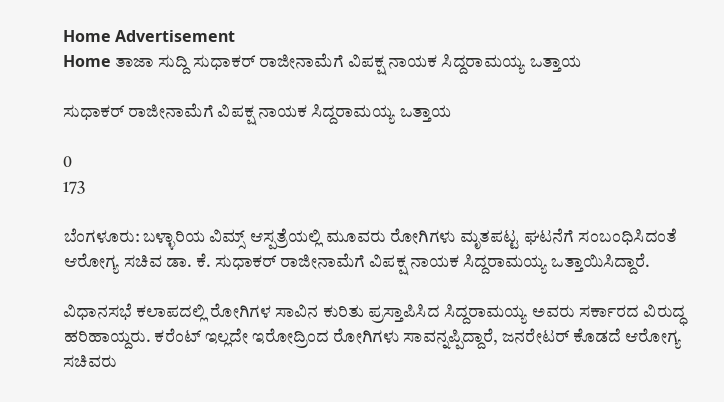Home Advertisement
Home ತಾಜಾ ಸುದ್ದಿ ಸುಧಾಕರ್ ರಾಜೀನಾಮೆಗೆ ವಿಪಕ್ಷ ನಾಯಕ ಸಿದ್ದರಾಮಯ್ಯ ಒತ್ತಾಯ

ಸುಧಾಕರ್ ರಾಜೀನಾಮೆಗೆ ವಿಪಕ್ಷ ನಾಯಕ ಸಿದ್ದರಾಮಯ್ಯ ಒತ್ತಾಯ

0
173

ಬೆಂಗಳೂರು: ಬಳ್ಳಾರಿಯ ವಿಮ್ಸ್ ಆಸ್ಪತ್ರೆಯಲ್ಲಿ ಮೂವರು ರೋಗಿಗಳು ಮೃತಪಟ್ಟ ಘಟನೆಗೆ ಸಂಬಂಧಿಸಿದಂತೆ ಆರೋಗ್ಯ ಸಚಿವ ಡಾ. ಕೆ. ಸುಧಾಕರ್ ರಾಜೀನಾಮೆಗೆ ವಿಪಕ್ಷ ನಾಯಕ ಸಿದ್ದರಾಮಯ್ಯ ಒತ್ತಾಯಿಸಿದ್ದಾರೆ.

ವಿಧಾನಸಭೆ ಕಲಾಪದಲ್ಲಿ ರೋಗಿಗಳ ಸಾವಿನ ಕುರಿತು ಪ್ರಸ್ತಾಪಿಸಿದ ಸಿದ್ದರಾಮಯ್ಯ ಅವರು ಸರ್ಕಾರದ ವಿರುದ್ಧ ಹರಿಹಾಯ್ದರು. ಕರೆಂಟ್ ಇಲ್ಲದೇ ಇರೋದ್ರಿಂದ ರೋಗಿಗಳು ಸಾವನ್ನಪ್ಪಿದ್ದಾರೆ, ಜನರೇಟರ್ ಕೊಡದೆ ಆರೋಗ್ಯ ಸಚಿವರು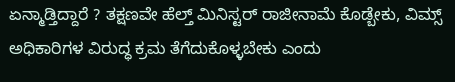ಏನ್ಮಾಡ್ತಿದ್ದಾರೆ ? ತಕ್ಷಣವೇ ಹೆಲ್ತ್ ಮಿನಿಸ್ಟರ್ ರಾಜೀನಾಮೆ ಕೊಡ್ಬೇಕು, ವಿಮ್ಸ್ ಅಧಿಕಾರಿಗಳ ವಿರುದ್ಧ ಕ್ರಮ ತೆಗೆದುಕೊಳ್ಳಬೇಕು ಎಂದು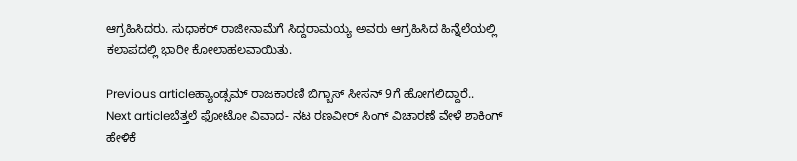ಆಗ್ರಹಿಸಿದರು. ಸುಧಾಕರ್ ರಾಜೀನಾಮೆಗೆ ಸಿದ್ದರಾಮಯ್ಯ ಅವರು ಆಗ್ರಹಿಸಿದ ಹಿನ್ನೆಲೆಯಲ್ಲಿ ಕಲಾಪದಲ್ಲಿ ಭಾರೀ ಕೋಲಾಹಲವಾಯಿತು.

Previous articleಹ್ಯಾಂಡ್ಸಮ್ ರಾಜಕಾರಣಿ ಬಿಗ್ಬಾಸ್ ಸೀಸನ್ 9ಗೆ ಹೋಗಲಿದ್ದಾರೆ..
Next articleಬೆತ್ತಲೆ ಫೋಟೋ ವಿವಾದ- ನಟ ರಣವೀರ್ ಸಿಂಗ್ ವಿಚಾರಣೆ ವೇಳೆ ಶಾಕಿಂಗ್ ಹೇಳಿಕೆ